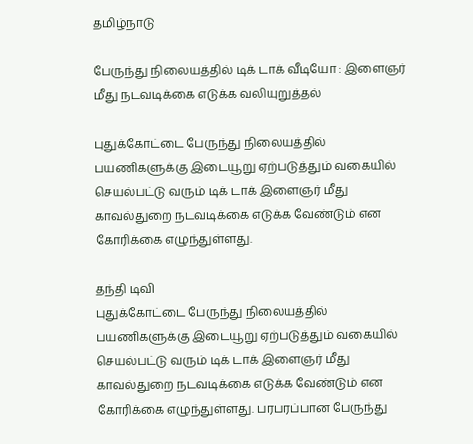தமிழ்நாடு

பேருந்து நிலையத்தில் டிக் டாக் வீடியோ : இளைஞர் மீது நடவடிக்கை எடுக்க வலியுறுத்தல்

புதுக்கோட்டை பேருந்து நிலையத்தில் பயணிகளுக்கு இடையூறு ஏற்படுத்தும் வகையில் செயல்பட்டு வரும் டிக் டாக் இளைஞர் மீது காவல்துறை நடவடிக்கை எடுக்க வேண்டும் என கோரிக்கை எழுந்துள்ளது.

தந்தி டிவி
புதுக்கோட்டை பேருந்து நிலையத்தில் பயணிகளுக்கு இடையூறு ஏற்படுத்தும் வகையில் செயல்பட்டு வரும் டிக் டாக் இளைஞர் மீது காவல்துறை நடவடிக்கை எடுக்க வேண்டும் என கோரிக்கை எழுந்துள்ளது. பரபரப்பான பேருந்து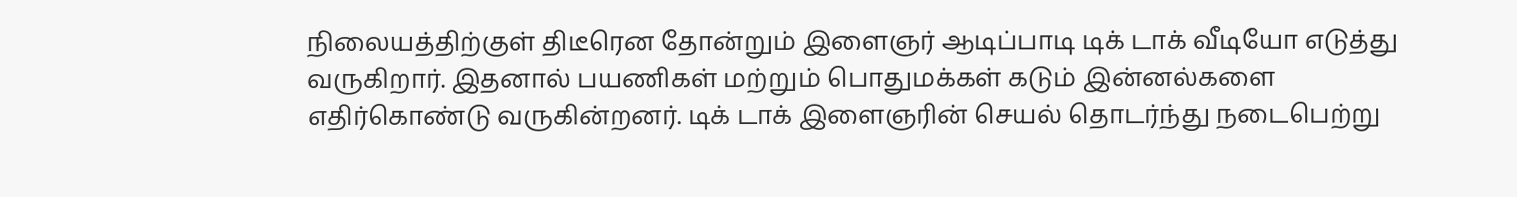நிலையத்திற்குள் திடீரென தோன்றும் இளைஞர் ஆடிப்பாடி டிக் டாக் வீடியோ எடுத்து வருகிறார். இதனால் பயணிகள் மற்றும் பொதுமக்கள் கடும் இன்னல்களை எதிர்கொண்டு வருகின்றனர். டிக் டாக் இளைஞரின் செயல் தொடர்ந்து நடைபெற்று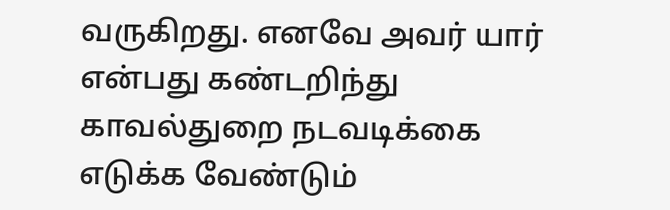வருகிறது. எனவே அவர் யார் என்பது கண்டறிந்து காவல்துறை நடவடிக்கை எடுக்க வேண்டும்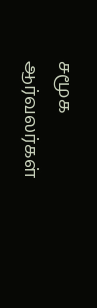சமூக ஆர்வலர்கள்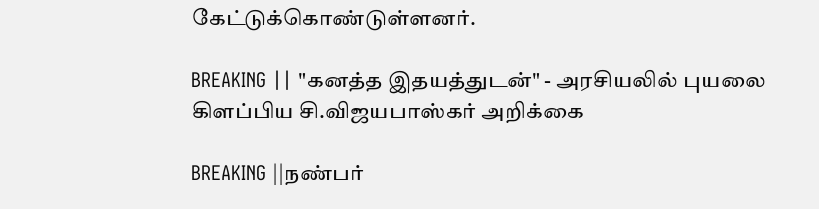கேட்டுக்கொண்டுள்ளனர்.

BREAKING || "கனத்த இதயத்துடன்" - அரசியலில் புயலை கிளப்பிய சி.விஜயபாஸ்கர் அறிக்கை

BREAKING ||நண்பர்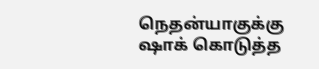நெதன்யாகுக்கு ஷாக் கொடுத்த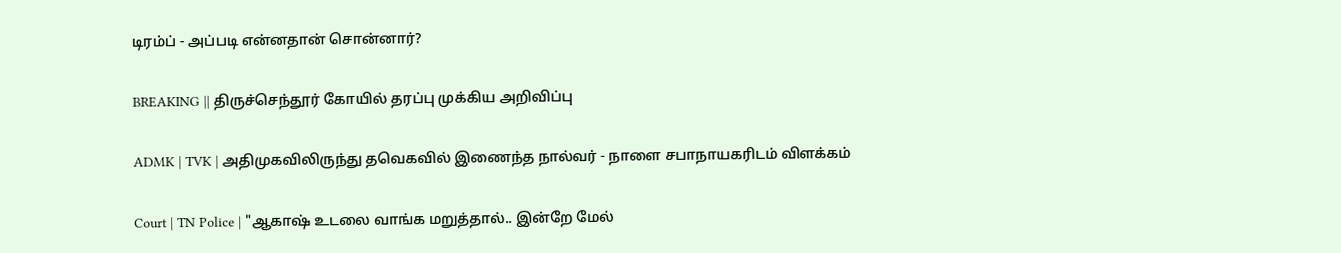டிரம்ப் - அப்படி என்னதான் சொன்னார்?

BREAKING || திருச்செந்தூர் கோயில் தரப்பு முக்கிய அறிவிப்பு

ADMK | TVK | அதிமுகவிலிருந்து தவெகவில் இணைந்த நால்வர் - நாளை சபாநாயகரிடம் விளக்கம்

Court | TN Police | "ஆகாஷ் உடலை வாங்க மறுத்தால்.. இன்றே மேல்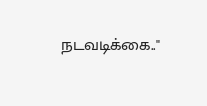நடவடிக்கை.."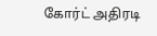கோர்ட் அதிரடி